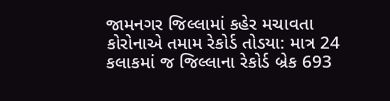જામનગર જિલ્લામાં કહેર મચાવતા કોરોનાએ તમામ રેકોર્ડ તોડયા: માત્ર 24 કલાકમાં જ જિલ્લાના રેકોર્ડ બ્રેક 693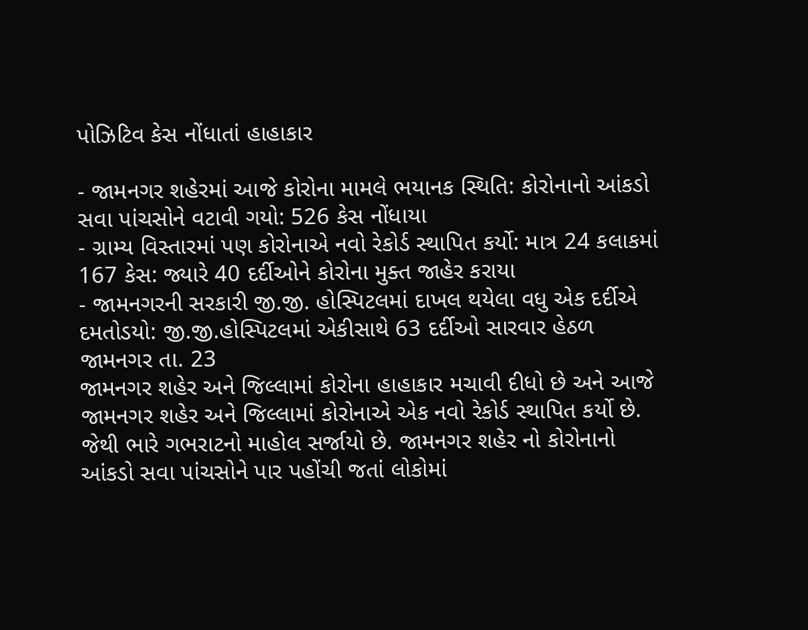પોઝિટિવ કેસ નોંધાતાં હાહાકાર

- જામનગર શહેરમાં આજે કોરોના મામલે ભયાનક સ્થિતિ: કોરોનાનો આંકડો સવા પાંચસોને વટાવી ગયો: 526 કેસ નોંધાયા
- ગ્રામ્ય વિસ્તારમાં પણ કોરોનાએ નવો રેકોર્ડ સ્થાપિત કર્યો: માત્ર 24 કલાકમાં 167 કેસ: જ્યારે 40 દર્દીઓને કોરોના મુક્ત જાહેર કરાયા
- જામનગરની સરકારી જી.જી. હોસ્પિટલમાં દાખલ થયેલા વધુ એક દર્દીએ દમતોડયો: જી.જી.હોસ્પિટલમાં એકીસાથે 63 દર્દીઓ સારવાર હેઠળ
જામનગર તા. 23
જામનગર શહેર અને જિલ્લામાં કોરોના હાહાકાર મચાવી દીધો છે અને આજે જામનગર શહેર અને જિલ્લામાં કોરોનાએ એક નવો રેકોર્ડ સ્થાપિત કર્યો છે. જેથી ભારે ગભરાટનો માહોલ સર્જાયો છે. જામનગર શહેર નો કોરોનાનો આંકડો સવા પાંચસોને પાર પહોંચી જતાં લોકોમાં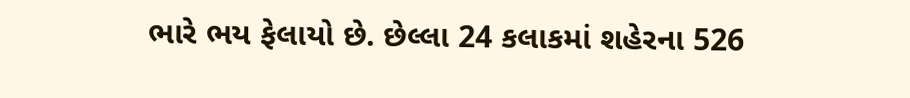ભારે ભય ફેલાયો છે. છેલ્લા 24 કલાકમાં શહેરના 526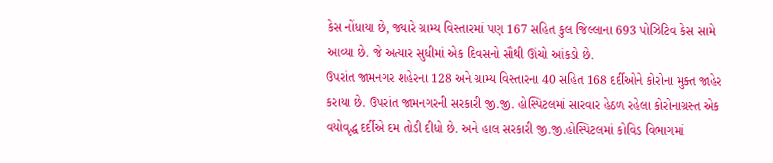કેસ નોંધાયા છે, જ્યારે ગ્રામ્ય વિસ્તારમાં પણ 167 સહિત કુલ જિલ્લાના 693 પોઝિટિવ કેસ સામે આવ્યા છે. જે અત્યાર સુધીમાં એક દિવસનો સૌથી ઊંચો આંકડો છે.
ઉપરાંત જામનગર શહેરના 128 અને ગ્રામ્ય વિસ્તારના 40 સહિત 168 દર્દીઓને કોરોના મુક્ત જાહેર કરાયા છે. ઉપરાંત જામનગરની સરકારી જી.જી. હોસ્પિટલમાં સારવાર હેઠળ રહેલા કોરોનાગ્રસ્ત એક વયોવૃદ્ધ દર્દીએ દમ તોડી દીધો છે. અને હાલ સરકારી જી.જી.હોસ્પિટલમાં કોવિડ વિભાગમાં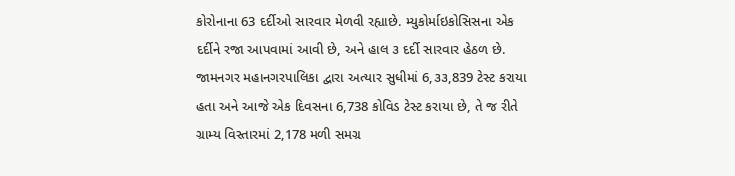કોરોનાના 63 દર્દીઓ સારવાર મેળવી રહ્યાછે. મ્યુકોર્માઇકોસિસના એક દર્દીને રજા આપવામાં આવી છે, અને હાલ ૩ દર્દી સારવાર હેઠળ છે.
જામનગર મહાનગરપાલિકા દ્વારા અત્યાર સુધીમાં 6,૩૩,839 ટેસ્ટ કરાયા હતા અને આજે એક દિવસના 6,738 કોવિડ ટેસ્ટ કરાયા છે, તે જ રીતે ગ્રામ્ય વિસ્તારમાં 2,178 મળી સમગ્ર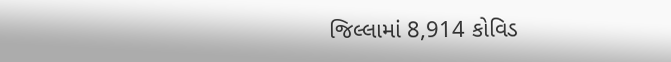જિલ્લામાં 8,914 કોવિડ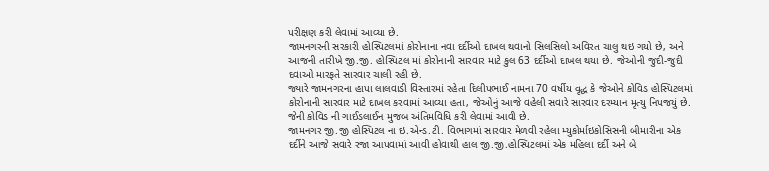પરીક્ષણ કરી લેવામાં આવ્યા છે.
જામનગરની સરકારી હોસ્પિટલમાં કોરોનાના નવા દર્દીઓ દાખલ થવાનો સિલસિલો અવિરત ચાલુ થઇ ગયો છે, અને આજની તારીખે જી.જી. હોસ્પિટલ માં કોરોનાની સારવાર માટે કુલ 63 દર્દીઓ દાખલ થયા છે. જેઓની જુદી-જુદી દવાઓ મારફતે સારવાર ચાલી રહી છે.
જ્યારે જામનગરના હાપા લાલવાડી વિસ્તારમાં રહેતા દિલીપભાઈ નામના 70 વર્ષીય વૃદ્ધ કે જેઓને કોવિડ હોસ્પિટલમાં કોરોનાની સારવાર માટે દાખલ કરવામાં આવ્યા હતા, જેઓનું આજે વહેલી સવારે સારવાર દરમ્યાન મૃત્યુ નિપજયું છે. જેની કોવિડ ની ગાઈડલાઈન મુજબ અંતિમવિધિ કરી લેવામાં આવી છે.
જામનગર જી.જી હોસ્પિટલ ના ઇ.એન્ડ.ટી. વિભાગમાં સારવાર મેળવી રહેલા મ્યુકોર્માઇકોસિસની બીમારીના એક દર્દીને આજે સવારે રજા આપવામાં આવી હોવાથી હાલ જી.જી.હોસ્પિટલમાં એક મહિલા દર્દી અને બે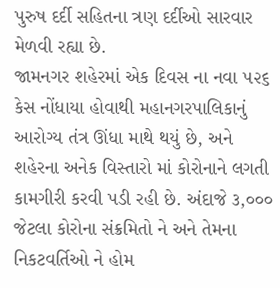પુરુષ દર્દી સહિતના ત્રણ દર્દીઓ સારવાર મેળવી રહ્યા છે.
જામનગર શહેરમાં એક દિવસ ના નવા ૫૨૬ કેસ નોંધાયા હોવાથી મહાનગરપાલિકાનું આરોગ્ય તંત્ર ઊંધા માથે થયું છે, અને શહેરના અનેક વિસ્તારો માં કોરોનાને લગતી કામગીરી કરવી પડી રહી છે. અંદાજે ૩,૦૦૦ જેટલા કોરોના સંક્રમિતો ને અને તેમના નિકટવર્તિઓ ને હોમ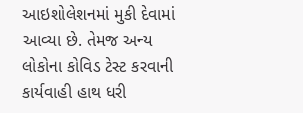આઇશોલેશનમાં મુકી દેવામાં આવ્યા છે. તેમજ અન્ય લોકોના કોવિડ ટેસ્ટ કરવાની કાર્યવાહી હાથ ધરી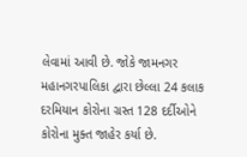લેવામાં આવી છે. જોકે જામનગર મહાનગરપાલિકા દ્વારા છેલ્લા 24 કલાક દરમિયાન કોરોના ગ્રસ્ત 128 દર્દીઓને કોરોના મુક્ત જાહેર કર્યા છે.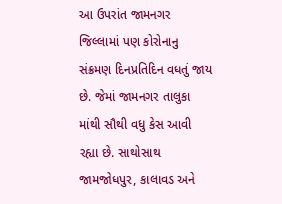આ ઉપરાંત જામનગર જિલ્લામાં પણ કોરોનાનુ સંક્રમણ દિનપ્રતિદિન વધતું જાય છે. જેમાં જામનગર તાલુકા માંથી સૌથી વધુ કેસ આવી રહ્યા છે. સાથોસાથ જામજોધપુર, કાલાવડ અને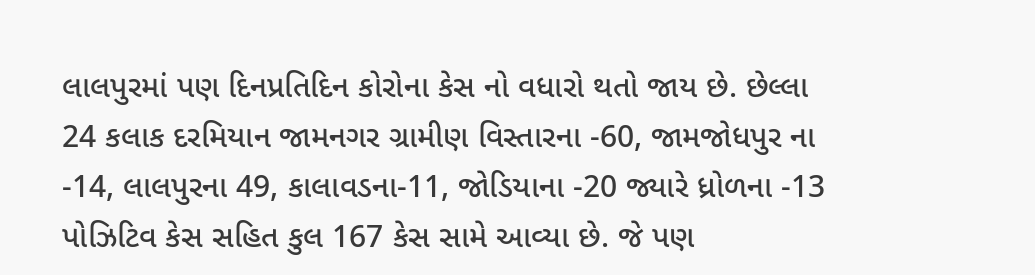લાલપુરમાં પણ દિનપ્રતિદિન કોરોના કેસ નો વધારો થતો જાય છે. છેલ્લા 24 કલાક દરમિયાન જામનગર ગ્રામીણ વિસ્તારના -60, જામજોધપુર ના -14, લાલપુરના 49, કાલાવડના-11, જોડિયાના -20 જ્યારે ધ્રોળના -13 પોઝિટિવ કેસ સહિત કુલ 167 કેસ સામે આવ્યા છે. જે પણ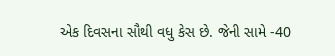એક દિવસના સૌથી વધુ કેસ છે. જેની સામે -40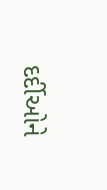દર્દીઓને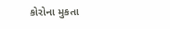કોરોના મુકતા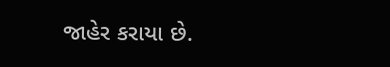જાહેર કરાયા છે.